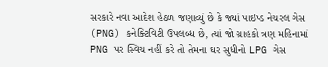સરકારે નવા આદેશ હેઠળ જણાવ્યું છે કે જ્યાં પાઇપ્ડ નેચરલ ગેસ (PNG) કનેક્ટિવિટી ઉપલબ્ધ છે, ત્યાં જો ગ્રાહકો ત્રણ મહિનામાં PNG પર સ્વિચ નહીં કરે તો તેમના ઘર સુધીનો LPG ગેસ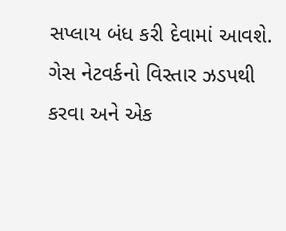સપ્લાય બંધ કરી દેવામાં આવશે. ગેસ નેટવર્કનો વિસ્તાર ઝડપથી કરવા અને એક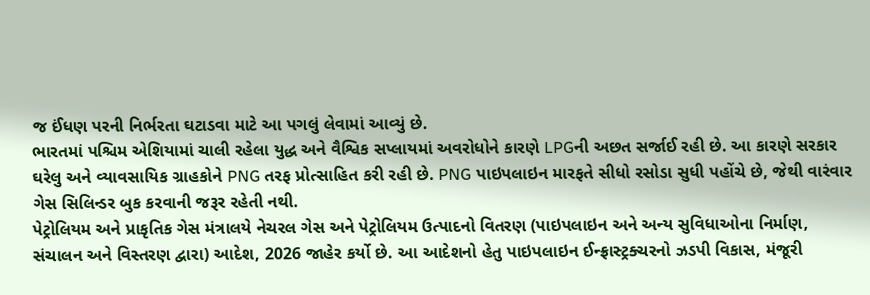જ ઈંધણ પરની નિર્ભરતા ઘટાડવા માટે આ પગલું લેવામાં આવ્યું છે.
ભારતમાં પશ્ચિમ એશિયામાં ચાલી રહેલા યુદ્ધ અને વૈશ્વિક સપ્લાયમાં અવરોધોને કારણે LPGની અછત સર્જાઈ રહી છે. આ કારણે સરકાર ઘરેલુ અને વ્યાવસાયિક ગ્રાહકોને PNG તરફ પ્રોત્સાહિત કરી રહી છે. PNG પાઇપલાઇન મારફતે સીધો રસોડા સુધી પહોંચે છે, જેથી વારંવાર ગેસ સિલિન્ડર બુક કરવાની જરૂર રહેતી નથી.
પેટ્રોલિયમ અને પ્રાકૃતિક ગેસ મંત્રાલયે નેચરલ ગેસ અને પેટ્રોલિયમ ઉત્પાદનો વિતરણ (પાઇપલાઇન અને અન્ય સુવિધાઓના નિર્માણ, સંચાલન અને વિસ્તરણ દ્વારા) આદેશ, 2026 જાહેર કર્યો છે. આ આદેશનો હેતુ પાઇપલાઇન ઈન્ફ્રાસ્ટ્રક્ચરનો ઝડપી વિકાસ, મંજૂરી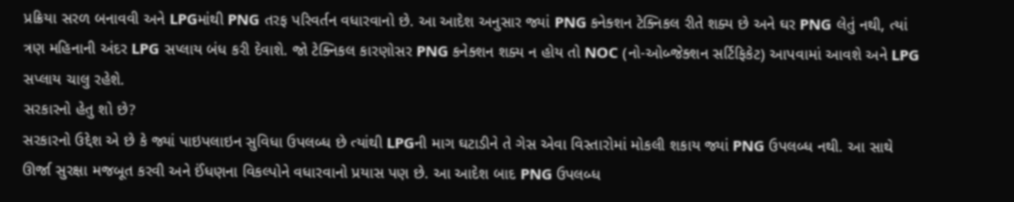પ્રક્રિયા સરળ બનાવવી અને LPGમાંથી PNG તરફ પરિવર્તન વધારવાનો છે. આ આદેશ અનુસાર જ્યાં PNG કનેક્શન ટેક્નિકલ રીતે શક્ય છે અને ઘર PNG લેતું નથી, ત્યાં ત્રણ મહિનાની અંદર LPG સપ્લાય બંધ કરી દેવાશે. જો ટેક્નિકલ કારણોસર PNG કનેક્શન શક્ય ન હોય તો NOC (નો-ઓબ્જેક્શન સર્ટિફિકેટ) આપવામાં આવશે અને LPG સપ્લાય ચાલુ રહેશે.
સરકારનો હેતુ શો છે?
સરકારનો ઉદ્દેશ એ છે કે જ્યાં પાઇપલાઇન સુવિધા ઉપલબ્ધ છે ત્યાંથી LPGની માગ ઘટાડીને તે ગેસ એવા વિસ્તારોમાં મોકલી શકાય જ્યાં PNG ઉપલબ્ધ નથી. આ સાથે ઊર્જા સુરક્ષા મજબૂત કરવી અને ઈંધણના વિકલ્પોને વધારવાનો પ્રયાસ પણ છે. આ આદેશ બાદ PNG ઉપલબ્ધ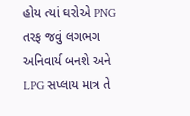હોય ત્યાં ઘરોએ PNG તરફ જવું લગભગ અનિવાર્ય બનશે અને LPG સપ્લાય માત્ર તે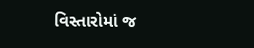વિસ્તારોમાં જ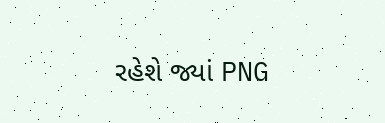રહેશે જ્યાં PNG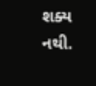શક્ય નથી.